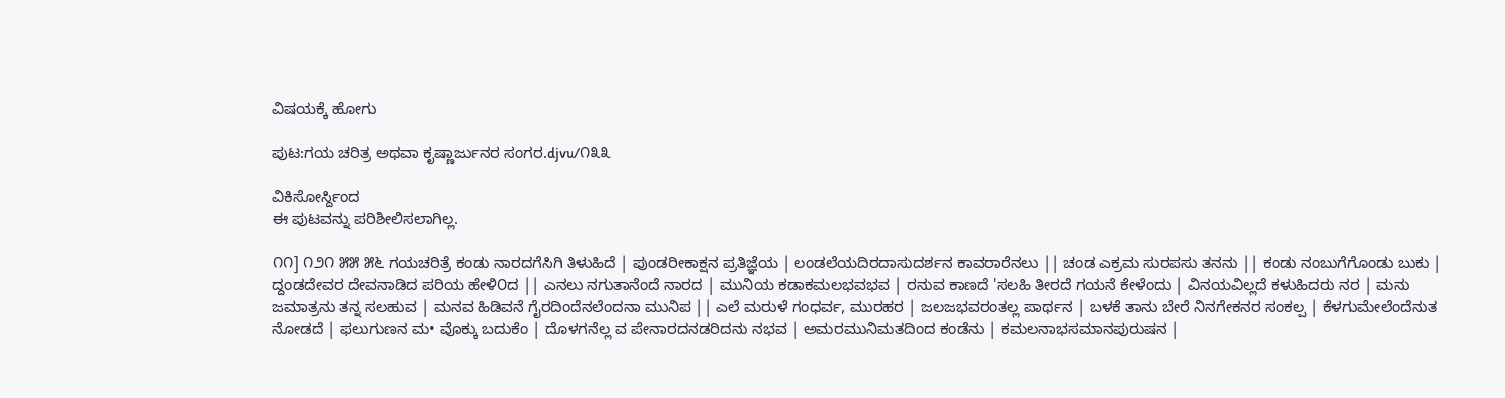ವಿಷಯಕ್ಕೆ ಹೋಗು

ಪುಟ:ಗಯ ಚರಿತ್ರ ಅಥವಾ ಕೃಷ್ಣಾರ್ಜುನರ ಸಂಗರ.djvu/೧೩೩

ವಿಕಿಸೋರ್ಸ್ದಿಂದ
ಈ ಪುಟವನ್ನು ಪರಿಶೀಲಿಸಲಾಗಿಲ್ಲ.

೧೧] ೧೨೧ ೫೫ ೫೬ ಗಯಚರಿತ್ರೆ ಕಂಡು ನಾರದಗೆಸಿಗಿ ತಿಳುಹಿದೆ | ಪುಂಡರೀಕಾಕ್ಷನ ಪ್ರತಿಜ್ಞೆಯ | ಲಂಡಲೆಯದಿರದಾಸುದರ್ಶನ ಕಾವರಾರೆನಲು || ಚಂಡ ಎಕ್ರಮ ಸುರಪಸು ತನನು || ಕಂಡು ನಂಬುಗೆಗೊಂಡು ಬುಕು | ದ್ದಂಡದೇವರ ದೇವನಾಡಿದ ಪರಿಯ ಹೇಳಿ೦ದ || ಎನಲು ನಗುತಾನೆಂದೆ ನಾರದ | ಮುನಿಯ ಕಡಾಕಮಲಭವಭವ | ರನುವ ಕಾಣದೆ 'ಸಲಹಿ ತೀರದೆ ಗಯನೆ ಕೇಳೆಂದು | ವಿನಯವಿಲ್ಲದೆ ಕಳುಹಿದರು ನರ | ಮನು ಜಮಾತ್ರನು ತನ್ನ ಸಲಹುವ | ಮನವ ಹಿಡಿವನೆ ಗೈರದಿಂದೆನಲೆಂದನಾ ಮುನಿಪ || ಎಲೆ ಮರುಳೆ ಗಂಧರ್ವ, ಮುರಹರ | ಜಲಜಭವರಂತಲ್ಲ ಪಾರ್ಥನ | ಬಳಕೆ ತಾನು ಬೇರೆ ನಿನಗೇಕನರ ಸಂಕಲ್ಪ | ಕೆಳಗುಮೇಲೆಂದೆನುತ ನೋಡದೆ | ಫಲುಗುಣನ ಮ• ವೊಕ್ಕು ಬದುಕೆಂ | ದೊಳಗನೆಲ್ಲ ವ ಪೇನಾರದನಡರಿದನು ನಭವ | ಅಮರಮುನಿಮತದಿಂದ ಕಂಡೆನು | ಕಮಲನಾಭಸಮಾನಪುರುಷನ |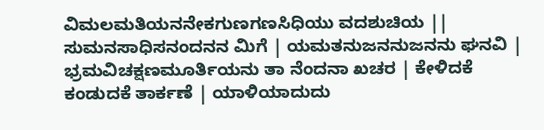ವಿಮಲಮತಿಯನನೇಕಗುಣಗಣಸಿಧಿಯು ವದಶುಚಿಯ || ಸುಮನಸಾಧಿಸನಂದನನ ಮಿಗೆ | ಯಮತನುಜನನುಜನನು ಘನವಿ | ಭ್ರಮವಿಚಕ್ಷಣಮೂರ್ತಿಯನು ತಾ ನೆಂದನಾ ಖಚರ | ಕೇಳಿದಕೆ ಕಂಡುದಕೆ ತಾರ್ಕಣೆ | ಯಾಳಿಯಾದುದು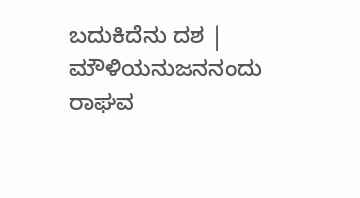ಬದುಕಿದೆನು ದಶ | ಮೌಳಿಯನುಜನನಂದು ರಾಘವ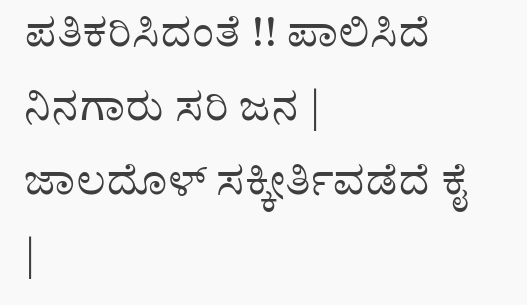ಪತಿಕರಿಸಿದಂತೆ !! ಪಾಲಿಸಿದೆ ನಿನಗಾರು ಸರಿ ಜನ | ಜಾಲದೊಳ್ ಸಕ್ಕೀರ್ತಿವಡೆದೆ ಕೈ |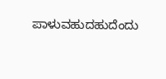ಪಾಳುವಹುದಹುದೆಂದು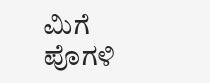ಮಿಗೆ ಪೊಗಳಿ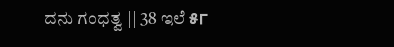ದನು ಗಂಧತ್ವ || 38 ಇಲೆ ୫୮